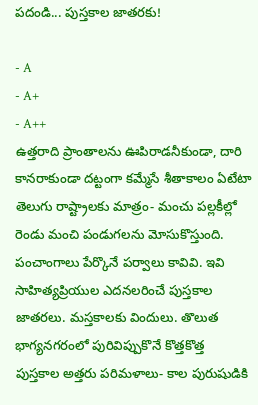పదండి... పుస్తకాల జాతరకు!

- A
- A+
- A++
ఉత్తరాది ప్రాంతాలను ఊపిరాడనీకుండా, దారి కానరాకుండా దట్టంగా కమ్మేసే శీతాకాలం ఏటేటా తెలుగు రాష్ట్రాలకు మాత్రం- మంచు పల్లకీల్లో రెండు మంచి పండుగలను మోసుకొస్తుంది. పంచాంగాలు పేర్కొనే పర్వాలు కావివి. ఇవి సాహిత్యప్రియుల ఎదనలరించే పుస్తకాల జాతరలు. మస్తకాలకు విందులు. తొలుత భాగ్యనగరంలో పురివిప్పుకొనే కొత్తకొత్త పుస్తకాల అత్తరు పరిమళాలు- కాల పురుషుడికి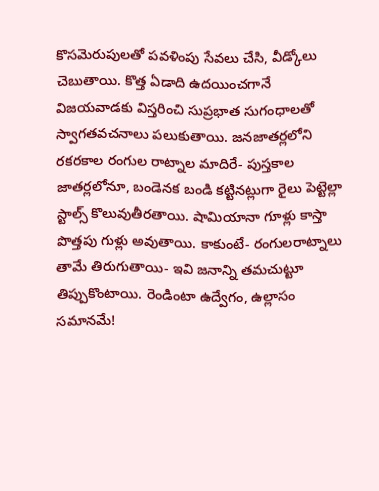కొసమెరుపులతో పవళింపు సేవలు చేసి, వీడ్కోలు చెబుతాయి. కొత్త ఏడాది ఉదయించగానే విజయవాడకు విస్తరించి సుప్రభాత సుగంధాలతో స్వాగతవచనాలు పలుకుతాయి. జనజాతర్లలోని రకరకాల రంగుల రాట్నాల మాదిరే- పుస్తకాల జాతర్లలోనూ, బండెనక బండి కట్టినట్లుగా రైలు పెట్టెల్లా స్టాల్స్ కొలువుతీరతాయి. షామియానా గూళ్లు కాస్తా పొత్తపు గుళ్లు అవుతాయి. కాకుంటే- రంగులరాట్నాలు తామే తిరుగుతాయి- ఇవి జనాన్ని తమచుట్టూ తిప్పుకొంటాయి. రెండింటా ఉద్వేగం, ఉల్లాసం సమానమే!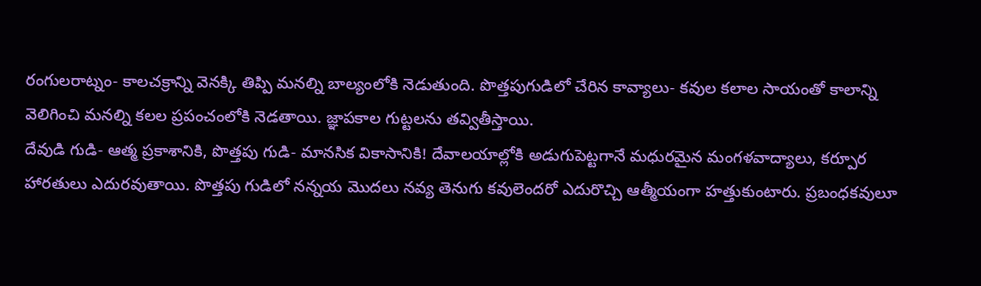రంగులరాట్నం- కాలచక్రాన్ని వెనక్కి తిప్పి మనల్ని బాల్యంలోకి నెడుతుంది. పొత్తపుగుడిలో చేరిన కావ్యాలు- కవుల కలాల సాయంతో కాలాన్ని వెలిగించి మనల్ని కలల ప్రపంచంలోకి నెడతాయి. జ్ఞాపకాల గుట్టలను తవ్వితీస్తాయి.
దేవుడి గుడి- ఆత్మ ప్రకాశానికి, పొత్తపు గుడి- మానసిక వికాసానికి! దేవాలయాల్లోకి అడుగుపెట్టగానే మధురమైన మంగళవాద్యాలు, కర్పూర హారతులు ఎదురవుతాయి. పొత్తపు గుడిలో నన్నయ మొదలు నవ్య తెనుగు కవులెందరో ఎదురొచ్చి ఆత్మీయంగా హత్తుకుంటారు. ప్రబంధకవులూ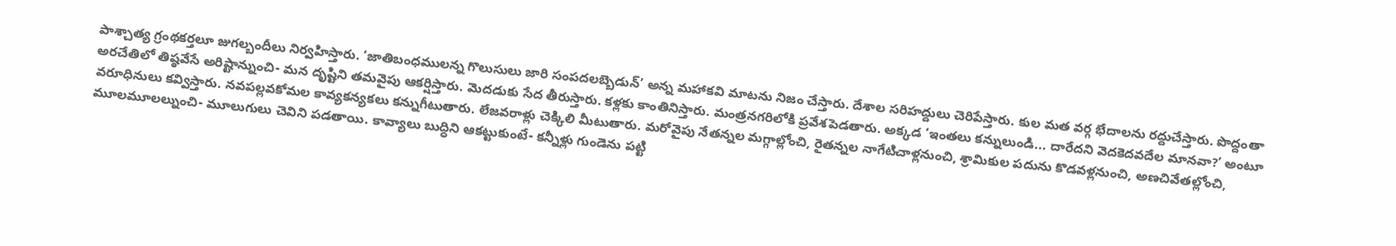పాశ్చాత్య గ్రంథకర్తలూ జుగల్బందీలు నిర్వహిస్తారు. ‘జాతిబంధములన్న గొలుసులు జారి సంపదలబ్బెడున్’ అన్న మహాకవి మాటను నిజం చేస్తారు. దేశాల సరిహద్దులు చెరిపేస్తారు. కుల మత వర్గ భేదాలను రద్దుచేస్తారు. పొద్దంతా అరచేతిలో తిష్ఠవేసే అరిష్టాన్నుంచి- మన దృష్టిని తమవైపు ఆకర్షిస్తారు. మెదడుకు సేద తీరుస్తారు. కళ్లకు కాంతినిస్తారు. మంత్రనగరిలోకి ప్రవేశపెడతారు. అక్కడ ‘ఇంతలు కన్నులుండి... దారేదని వెదకెదవదేల మానవా?’ అంటూ వరూధినులు కవ్విస్తారు. నవపల్లవకోమల కావ్యకన్యకలు కన్నుగీటుతారు. లేజవరాళ్లు చెక్కిలి మీటుతారు. మరోవైపు నేతన్నల మగ్గాల్లోంచి, రైతన్నల నాగేటిచాళ్లనుంచి, శ్రామికుల పదును కొడవళ్లనుంచి, అణచివేతల్లోంచి, మూలమూలల్నుంచి- మూలుగులు చెవిని పడతాయి. కావ్యాలు బుద్ధిని ఆకట్టుకుంటే- కన్నీళ్లు గుండెను పట్టి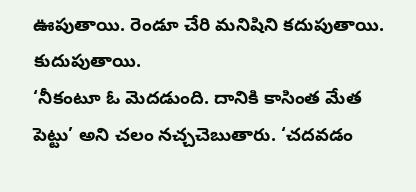ఊపుతాయి. రెండూ చేరి మనిషిని కదుపుతాయి. కుదుపుతాయి.
‘నీకంటూ ఓ మెదడుంది. దానికి కాసింత మేత పెట్టు’ అని చలం నచ్చచెబుతారు. ‘చదవడం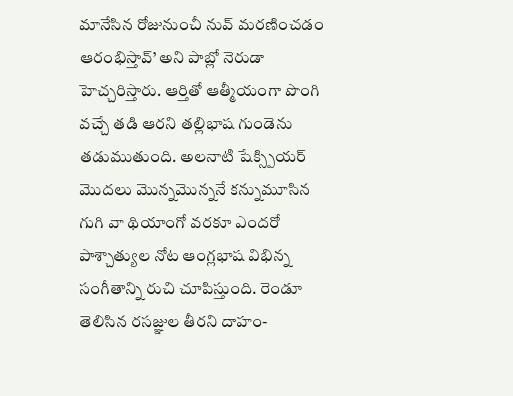మానేసిన రోజునుంచీ నువ్ మరణించడం ఆరంభిస్తావ్’ అని పాబ్లో నెరుడా హెచ్చరిస్తారు. ఆర్తితో ఆత్మీయంగా పొంగి వచ్చే తడి ఆరని తల్లిభాష గుండెను తడుముతుంది. అలనాటి షేక్స్పియర్ మొదలు మొన్నమొన్ననే కన్నుమూసిన గుగి వా థియాంగో వరకూ ఎందరో పాశ్చాత్యుల నోట ఆంగ్లభాష విభిన్న సంగీతాన్ని రుచి చూపిస్తుంది. రెండూ తెలిసిన రసజ్ఞుల తీరని దాహం-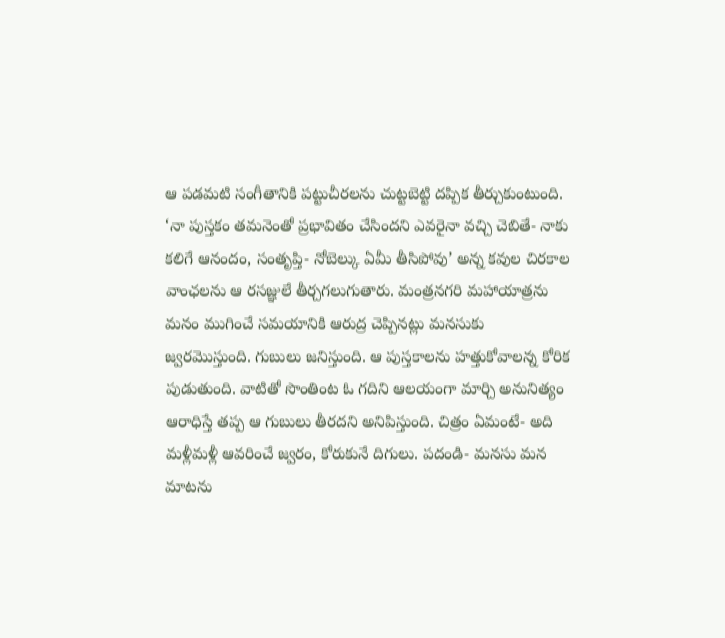ఆ పడమటి సంగీతానికి పట్టుచీరలను చుట్టబెట్టి దప్పిక తీర్చుకుంటుంది. ‘నా పుస్తకం తమనెంతో ప్రభావితం చేసిందని ఎవరైనా వచ్చి చెబితే- నాకు కలిగే ఆనందం, సంతృప్తి- నోబెల్కు ఏమీ తీసిపోవు’ అన్న కవుల చిరకాల వాంఛలను ఆ రసజ్ఞులే తీర్చగలుగుతారు. మంత్రనగరి మహాయాత్రను మనం ముగించే సమయానికి ఆరుద్ర చెప్పినట్లు మనసుకు జ్వరమొస్తుంది. గుబులు జనిస్తుంది. ఆ పుస్తకాలను హత్తుకోవాలన్న కోరిక పుడుతుంది. వాటితో సొంతింట ఓ గదిని ఆలయంగా మార్చి అనునిత్యం ఆరాధిస్తే తప్ప ఆ గుబులు తీరదని అనిపిస్తుంది. చిత్రం ఏమంటే- అది మళ్లీమళ్లీ ఆవరించే జ్వరం, కోరుకునే దిగులు. పదండి- మనసు మన మాటను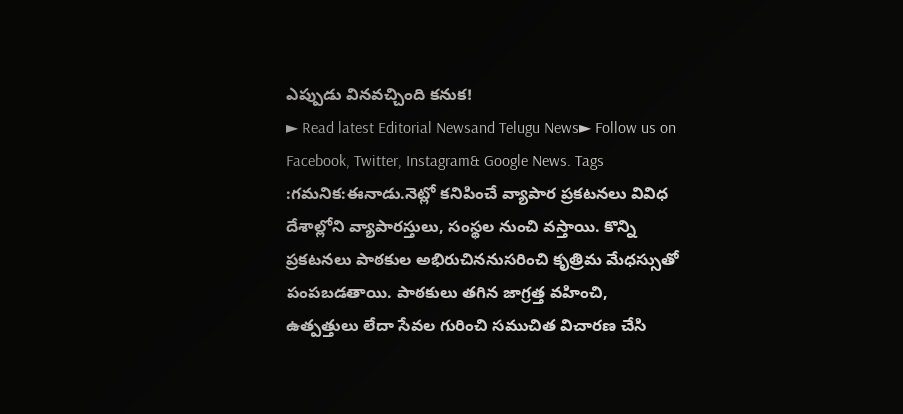ఎప్పుడు వినవచ్చింది కనుక!
► Read latest Editorial Newsand Telugu News► Follow us on Facebook, Twitter, Instagram& Google News. Tags :గమనిక:ఈనాడు.నెట్లో కనిపించే వ్యాపార ప్రకటనలు వివిధ దేశాల్లోని వ్యాపారస్తులు, సంస్థల నుంచి వస్తాయి. కొన్ని ప్రకటనలు పాఠకుల అభిరుచిననుసరించి కృత్రిమ మేధస్సుతో పంపబడతాయి. పాఠకులు తగిన జాగ్రత్త వహించి, ఉత్పత్తులు లేదా సేవల గురించి సముచిత విచారణ చేసి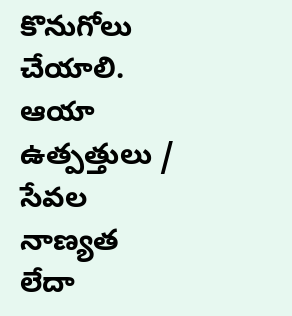కొనుగోలు చేయాలి. ఆయా ఉత్పత్తులు / సేవల నాణ్యత లేదా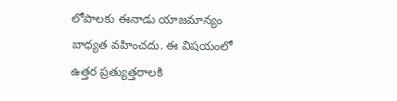లోపాలకు ఈనాడు యాజమాన్యం బాధ్యత వహించదు. ఈ విషయంలో ఉత్తర ప్రత్యుత్తరాలకి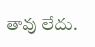తావు లేదు.